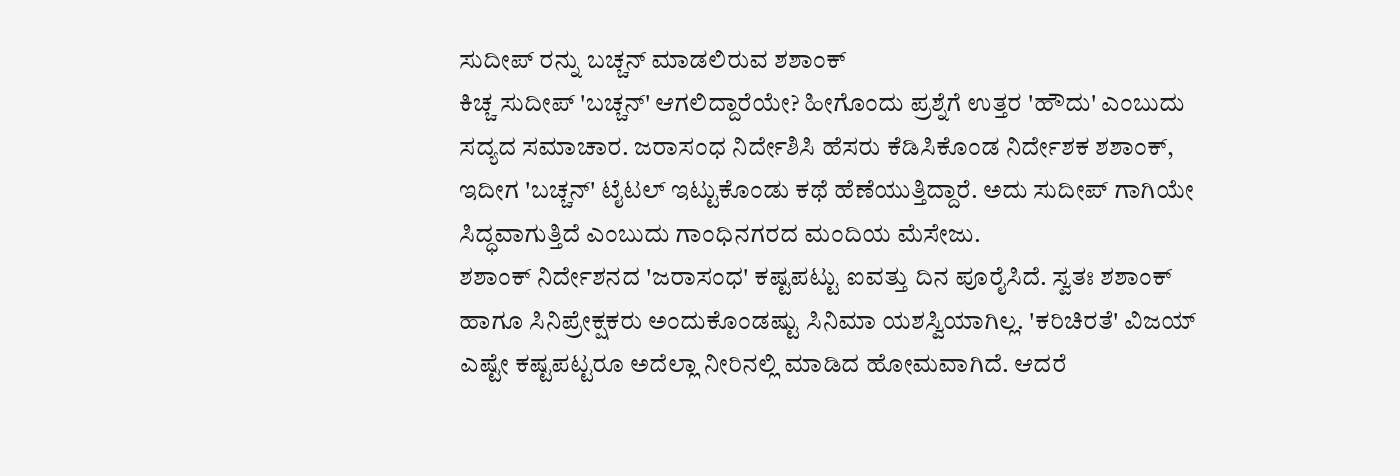ಸುದೀಪ್ ರನ್ನು ಬಚ್ಚನ್ ಮಾಡಲಿರುವ ಶಶಾಂಕ್
ಕಿಚ್ಚ ಸುದೀಪ್ 'ಬಚ್ಚನ್' ಆಗಲಿದ್ದಾರೆಯೇ? ಹೀಗೊಂದು ಪ್ರಶ್ನೆಗೆ ಉತ್ತರ 'ಹೌದು' ಎಂಬುದು ಸದ್ಯದ ಸಮಾಚಾರ. ಜರಾಸಂಧ ನಿರ್ದೇಶಿಸಿ ಹೆಸರು ಕೆಡಿಸಿಕೊಂಡ ನಿರ್ದೇಶಕ ಶಶಾಂಕ್, ಇದೀಗ 'ಬಚ್ಚನ್' ಟೈಟಲ್ ಇಟ್ಟುಕೊಂಡು ಕಥೆ ಹೆಣೆಯುತ್ತಿದ್ದಾರೆ. ಅದು ಸುದೀಪ್ ಗಾಗಿಯೇ ಸಿದ್ಧವಾಗುತ್ತಿದೆ ಎಂಬುದು ಗಾಂಧಿನಗರದ ಮಂದಿಯ ಮೆಸೇಜು.
ಶಶಾಂಕ್ ನಿರ್ದೇಶನದ 'ಜರಾಸಂಧ' ಕಷ್ಟಪಟ್ಟು ಐವತ್ತು ದಿನ ಪೂರೈಸಿದೆ. ಸ್ವತಃ ಶಶಾಂಕ್ ಹಾಗೂ ಸಿನಿಪ್ರೇಕ್ಷಕರು ಅಂದುಕೊಂಡಷ್ಟು ಸಿನಿಮಾ ಯಶಸ್ವಿಯಾಗಿಲ್ಲ. 'ಕರಿಚಿರತೆ' ವಿಜಯ್ ಎಷ್ಟೇ ಕಷ್ಟಪಟ್ಟರೂ ಅದೆಲ್ಲಾ ನೀರಿನಲ್ಲಿ ಮಾಡಿದ ಹೋಮವಾಗಿದೆ. ಆದರೆ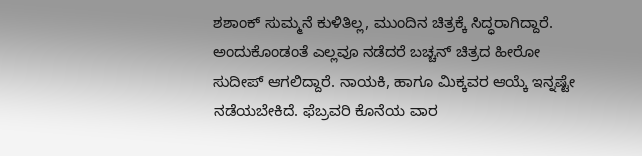ಶಶಾಂಕ್ ಸುಮ್ಮನೆ ಕುಳಿತಿಲ್ಲ, ಮುಂದಿನ ಚಿತ್ರಕ್ಕೆ ಸಿದ್ಧರಾಗಿದ್ದಾರೆ.
ಅಂದುಕೊಂಡಂತೆ ಎಲ್ಲವೂ ನಡೆದರೆ ಬಚ್ಚನ್ ಚಿತ್ರದ ಹೀರೋ ಸುದೀಪ್ ಆಗಲಿದ್ದಾರೆ. ನಾಯಕಿ, ಹಾಗೂ ಮಿಕ್ಕವರ ಆಯ್ಕೆ ಇನ್ನಷ್ಟೇ ನಡೆಯಬೇಕಿದೆ. ಫೆಬ್ರವರಿ ಕೊನೆಯ ವಾರ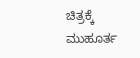ಚಿತ್ರಕ್ಕೆ ಮುಹೂರ್ತ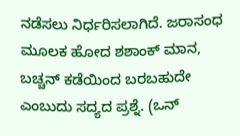ನಡೆಸಲು ನಿರ್ಧರಿಸಲಾಗಿದೆ. ಜರಾಸಂಧ ಮೂಲಕ ಹೋದ ಶಶಾಂಕ್ ಮಾನ, ಬಚ್ಚನ್ ಕಡೆಯಿಂದ ಬರಬಹುದೇ ಎಂಬುದು ಸದ್ಯದ ಪ್ರಶ್ನೆ. (ಒನ್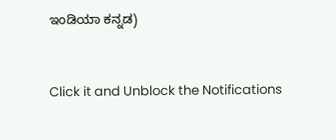ಇಂಡಿಯಾ ಕನ್ನಡ)


Click it and Unblock the Notifications